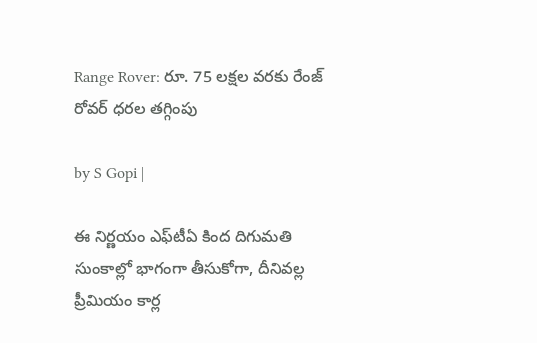Range Rover: రూ. 75 లక్షల వరకు రేంజ్ రోవర్ ధరల తగ్గింపు

by S Gopi |

ఈ నిర్ణయం ఎఫ్‌టీఏ కింద దిగుమతి సుంకాల్లో భాగంగా తీసుకోగా, దీనివల్ల ప్రీమియం కార్ల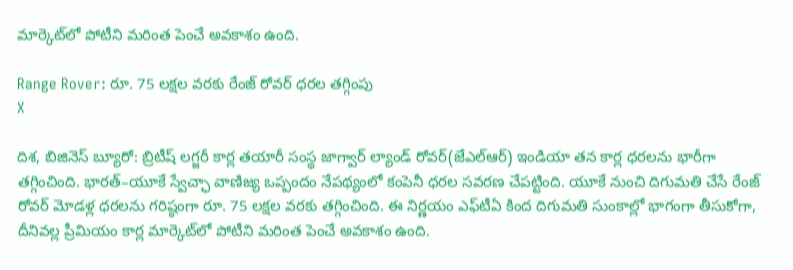మార్కెట్‌లో పోటీని మరింత పెంచే అవకాశం ఉంది.

Range Rover: రూ. 75 లక్షల వరకు రేంజ్ రోవర్ ధరల తగ్గింపు
X

దిశ, బిజినెస్ బ్యూరో: బ్రిటీష్ లగ్జరీ కార్ల తయారీ సంస్థ జాగ్వార్ ల్యాండ్ రోవర్(జేఎల్ఆర్) ఇండియా తన కార్ల ధరలను భారీగా తగ్గించింది. భారత్–యూకే స్వేచ్ఛా వాణిజ్య ఒప్పందం నేపథ్యంలో కంపెనీ ధరల సవరణ చేపట్టింది. యూకే నుంచి దిగుమతి చేసే రేంజ్ రోవర్ మోడళ్ల ధరలను గరిష్ఠంగా రూ. 75 లక్షల వరకు తగ్గించింది. ఈ నిర్ణయం ఎఫ్‌టీఏ కింద దిగుమతి సుంకాల్లో భాగంగా తీసుకోగా, దీనివల్ల ప్రీమియం కార్ల మార్కెట్‌లో పోటీని మరింత పెంచే అవకాశం ఉంది.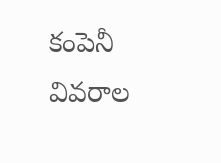కంపెనీ వివరాల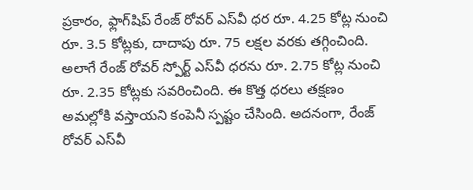ప్రకారం, ఫ్లాగ్‌షిప్ రేంజ్ రోవర్ ఎస్‌వీ ధర రూ. 4.25 కోట్ల నుంచి రూ. 3.5 కోట్లకు, దాదాపు రూ. 75 లక్షల వరకు తగ్గించింది. అలాగే రేంజ్ రోవర్ స్పోర్ట్ ఎస్‌వీ ధరను రూ. 2.75 కోట్ల నుంచి రూ. 2.35 కోట్లకు సవరించింది. ఈ కొత్త ధరలు తక్షణం అమల్లోకి వస్తాయని కంపెనీ స్పష్టం చేసింది. అదనంగా, రేంజ్ రోవర్ ఎస్‌వీ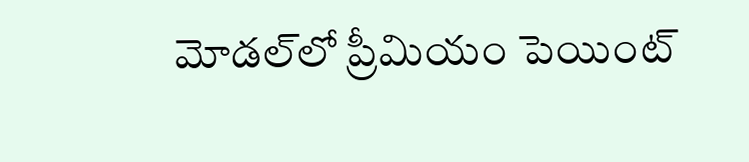మోడల్‌లో ప్రీమియం పెయింట్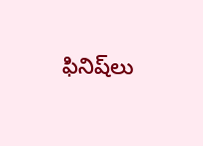ఫినిష్‌లు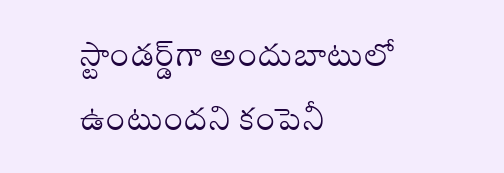స్టాండర్డ్‌గా అందుబాటులో ఉంటుందని కంపెనీ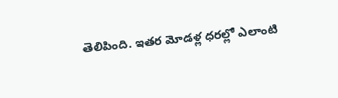తెలిపింది. ఇతర మోడళ్ల ధరల్లో ఎలాంటి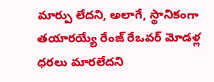మార్పు లేదని, అలాగే, స్థానికంగా తయారయ్యే రేంజ్ రేఒవర్ మోడళ్ల ధరలు మారలేదని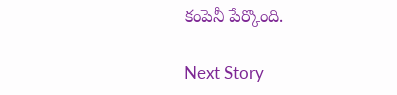కంపెనీ పేర్కొంది.

Next Story